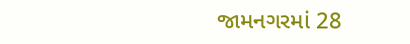જામનગરમાં 28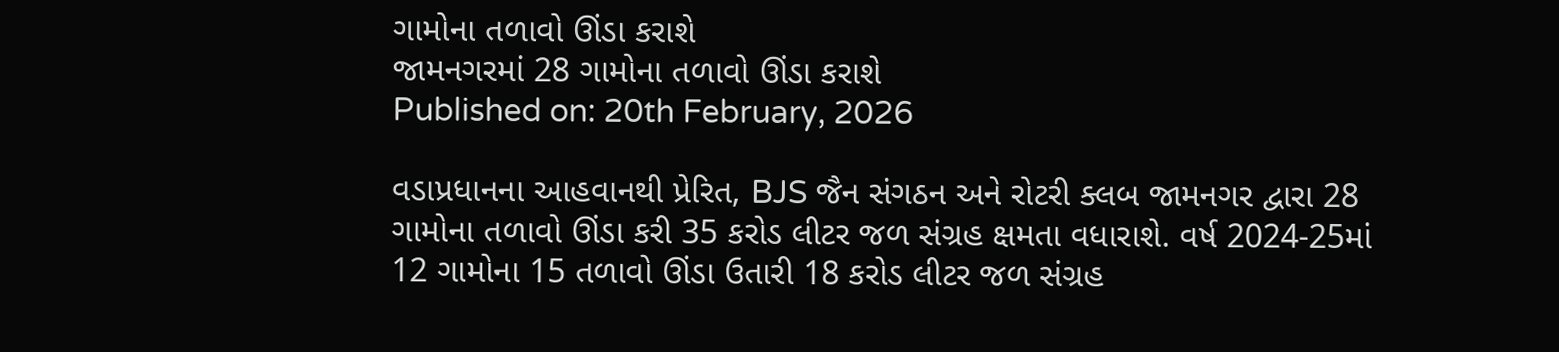ગામોના તળાવો ઊંડા કરાશે
જામનગરમાં 28 ગામોના તળાવો ઊંડા કરાશે
Published on: 20th February, 2026

વડાપ્રધાનના આહવાનથી પ્રેરિત, BJS જૈન સંગઠન અને રોટરી ક્લબ જામનગર દ્વારા 28 ગામોના તળાવો ઊંડા કરી 35 કરોડ લીટર જળ સંગ્રહ ક્ષમતા વધારાશે. વર્ષ 2024-25માં 12 ગામોના 15 તળાવો ઊંડા ઉતારી 18 કરોડ લીટર જળ સંગ્રહ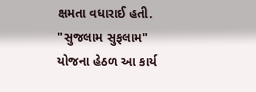ક્ષમતા વધારાઈ હતી. "સુજલામ સુફલામ" યોજના હેઠળ આ કાર્ય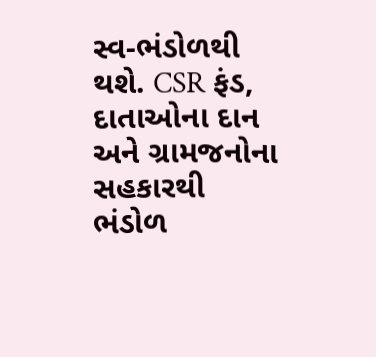સ્વ-ભંડોળથી થશે. CSR ફંડ, દાતાઓના દાન અને ગ્રામજનોના સહકારથી ભંડોળ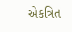એકત્રિત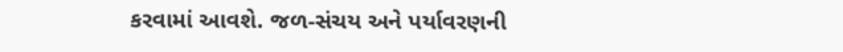કરવામાં આવશે. જળ-સંચય અને પર્યાવરણની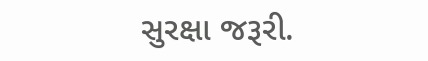સુરક્ષા જરૂરી.